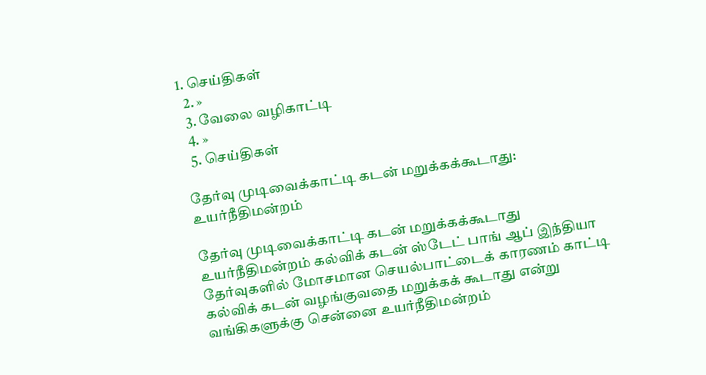1. செய்திகள்
  2. »
  3. வேலை வழிகாட்டி
  4. »
  5. செ‌ய்‌திக‌ள்

தேர்வு முடிவைக்காட்டி கடன் மறுக்கக்கூடாது: உயர்நீதிமன்றம்

தேர்வு முடிவைக்காட்டி கடன் மறுக்கக்கூடாது உயர்நீதிமன்றம் கல்விக் கடன் ஸ்டேட் பாங் ஆப் இந்தியா
தேர்வுகளில் மோசமான செயல்பாட்டைக் காரணம் காட்டி கல்விக் கடன் வழங்குவதை மறுக்கக் கூடாது என்று வங்கிகளுக்கு சென்னை உயர்நீதிமன்றம்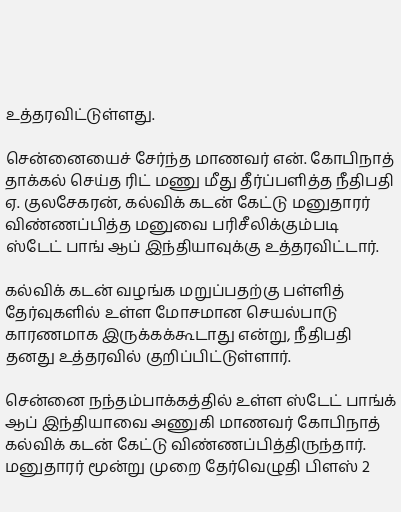உத்தரவிட்டுள்ளது.

சென்னையைச் சேர்ந்த மாணவர் என். கோபிநாத் தாக்கல் செய்த ரிட் மணு மீது தீர்ப்பளித்த நீதிபதி ஏ. குலசேகரன், கல்விக் கடன் கேட்டு மனுதாரர் விண்ணப்பித்த மனுவை பரிசீலிக்கும்படி ஸ்டேட் பாங் ஆப் இந்தியாவுக்கு உத்தரவிட்டார்.

கல்விக் கடன் வழங்க மறுப்பதற்கு பள்ளித் தேர்வுகளில் உள்ள மோசமான செயல்பாடு காரணமாக இருக்கக்கூடாது என்று, நீதிபதி தனது உத்தரவில் குறிப்பிட்டுள்ளார்.

சென்னை நந்தம்பாக்கத்தில் உள்ள ஸ்டேட் பாங்க் ஆப் இந்தியாவை அணுகி மாணவர் கோபிநாத் கல்விக் கடன் கேட்டு விண்ணப்பித்திருந்தார். மனுதாரர் மூன்று முறை தேர்வெழுதி பிளஸ் 2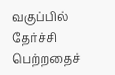வகுப்பில் தேர்ச்சி பெற்றதைச்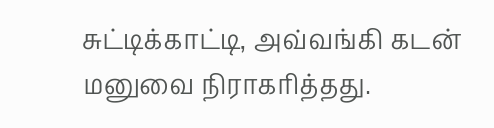சுட்டிக்காட்டி, அவ்வங்கி கடன் மனுவை நிராகரித்தது.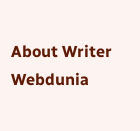About Writer
Webdunia